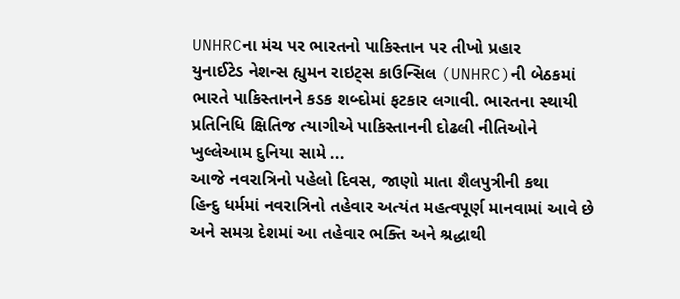UNHRCના મંચ પર ભારતનો પાકિસ્તાન પર તીખો પ્રહાર
યુનાઈટેડ નેશન્સ હ્યુમન રાઇટ્સ કાઉન્સિલ (UNHRC)ની બેઠકમાં ભારતે પાકિસ્તાનને કડક શબ્દોમાં ફટકાર લગાવી. ભારતના સ્થાયી પ્રતિનિધિ ક્ષિતિજ ત્યાગીએ પાકિસ્તાનની દોઢલી નીતિઓને ખુલ્લેઆમ દુનિયા સામે ...
આજે નવરાત્રિનો પહેલો દિવસ, જાણો માતા શૈલપુત્રીની કથા
હિન્દુ ધર્મમાં નવરાત્રિનો તહેવાર અત્યંત મહત્વપૂર્ણ માનવામાં આવે છે અને સમગ્ર દેશમાં આ તહેવાર ભક્તિ અને શ્રદ્ધાથી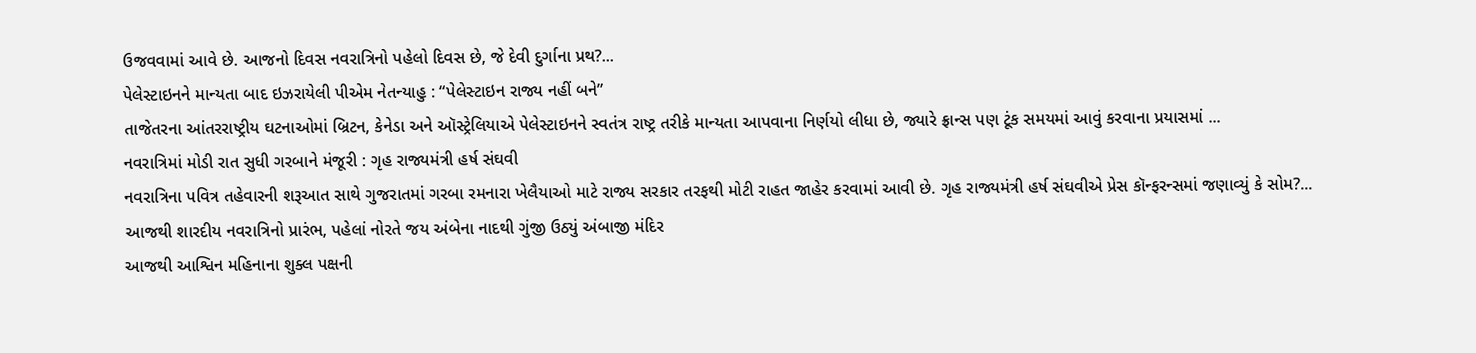ઉજવવામાં આવે છે. આજનો દિવસ નવરાત્રિનો પહેલો દિવસ છે, જે દેવી દુર્ગાના પ્રથ?...
પેલેસ્ટાઇનને માન્યતા બાદ ઇઝરાયેલી પીએમ નેતન્યાહુ : “પેલેસ્ટાઇન રાજ્ય નહીં બને”
તાજેતરના આંતરરાષ્ટ્રીય ઘટનાઓમાં બ્રિટન, કેનેડા અને ઑસ્ટ્રેલિયાએ પેલેસ્ટાઇનને સ્વતંત્ર રાષ્ટ્ર તરીકે માન્યતા આપવાના નિર્ણયો લીધા છે, જ્યારે ફ્રાન્સ પણ ટૂંક સમયમાં આવું કરવાના પ્રયાસમાં ...
નવરાત્રિમાં મોડી રાત સુધી ગરબાને મંજૂરી : ગૃહ રાજ્યમંત્રી હર્ષ સંઘવી
નવરાત્રિના પવિત્ર તહેવારની શરૂઆત સાથે ગુજરાતમાં ગરબા રમનારા ખેલૈયાઓ માટે રાજ્ય સરકાર તરફથી મોટી રાહત જાહેર કરવામાં આવી છે. ગૃહ રાજ્યમંત્રી હર્ષ સંઘવીએ પ્રેસ કૉન્ફરન્સમાં જણાવ્યું કે સોમ?...
આજથી શારદીય નવરાત્રિનો પ્રારંભ, પહેલાં નોરતે જય અંબેના નાદથી ગુંજી ઉઠ્યું અંબાજી મંદિર
આજથી આશ્વિન મહિનાના શુક્લ પક્ષની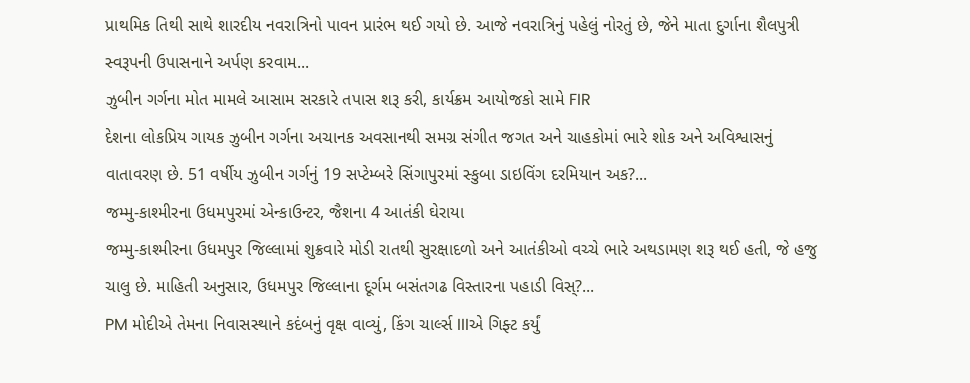પ્રાથમિક તિથી સાથે શારદીય નવરાત્રિનો પાવન પ્રારંભ થઈ ગયો છે. આજે નવરાત્રિનું પહેલું નોરતું છે, જેને માતા દુર્ગાના શૈલપુત્રી સ્વરૂપની ઉપાસનાને અર્પણ કરવામ...
ઝુબીન ગર્ગના મોત મામલે આસામ સરકારે તપાસ શરૂ કરી, કાર્યક્રમ આયોજકો સામે FIR
દેશના લોકપ્રિય ગાયક ઝુબીન ગર્ગના અચાનક અવસાનથી સમગ્ર સંગીત જગત અને ચાહકોમાં ભારે શોક અને અવિશ્વાસનું વાતાવરણ છે. 51 વર્ષીય ઝુબીન ગર્ગનું 19 સપ્ટેમ્બરે સિંગાપુરમાં સ્કુબા ડાઇવિંગ દરમિયાન અક?...
જમ્મુ-કાશ્મીરના ઉધમપુરમાં એન્કાઉન્ટર, જૈશના 4 આતંકી ઘેરાયા
જમ્મુ-કાશ્મીરના ઉધમપુર જિલ્લામાં શુક્રવારે મોડી રાતથી સુરક્ષાદળો અને આતંકીઓ વચ્ચે ભારે અથડામણ શરૂ થઈ હતી, જે હજુ ચાલુ છે. માહિતી અનુસાર, ઉધમપુર જિલ્લાના દૂર્ગમ બસંતગઢ વિસ્તારના પહાડી વિસ્?...
PM મોદીએ તેમના નિવાસસ્થાને કદંબનું વૃક્ષ વાવ્યું, કિંગ ચાર્લ્સ IIIએ ગિફ્ટ કર્યું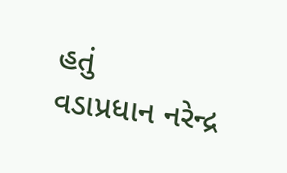હતું
વડાપ્રધાન નરેન્દ્ર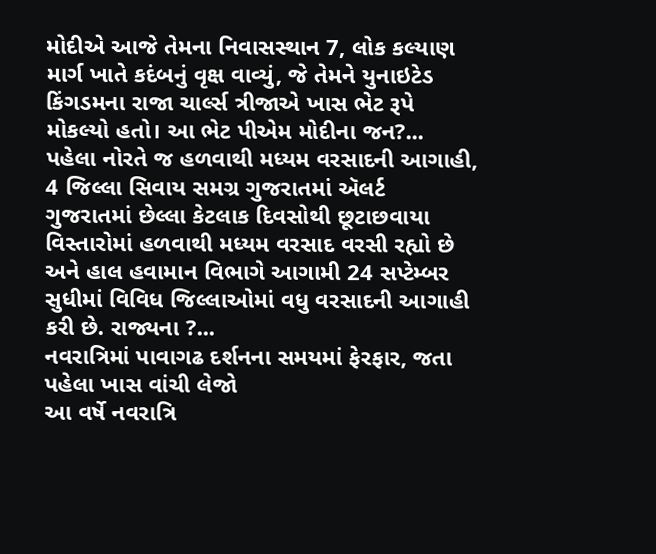મોદીએ આજે તેમના નિવાસસ્થાન 7, લોક કલ્યાણ માર્ગ ખાતે કદંબનું વૃક્ષ વાવ્યું, જે તેમને યુનાઇટેડ કિંગડમના રાજા ચાર્લ્સ ત્રીજાએ ખાસ ભેટ રૂપે મોકલ્યો હતો। આ ભેટ પીએમ મોદીના જન?...
પહેલા નોરતે જ હળવાથી મધ્યમ વરસાદની આગાહી, 4 જિલ્લા સિવાય સમગ્ર ગુજરાતમાં ઍલર્ટ
ગુજરાતમાં છેલ્લા કેટલાક દિવસોથી છૂટાછવાયા વિસ્તારોમાં હળવાથી મધ્યમ વરસાદ વરસી રહ્યો છે અને હાલ હવામાન વિભાગે આગામી 24 સપ્ટેમ્બર સુધીમાં વિવિધ જિલ્લાઓમાં વધુ વરસાદની આગાહી કરી છે. રાજ્યના ?...
નવરાત્રિમાં પાવાગઢ દર્શનના સમયમાં ફેરફાર, જતા પહેલા ખાસ વાંચી લેજો
આ વર્ષે નવરાત્રિ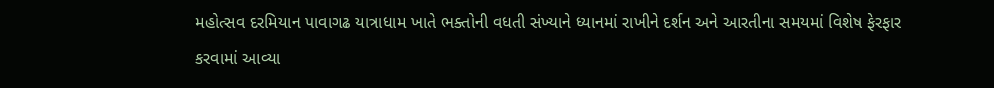મહોત્સવ દરમિયાન પાવાગઢ યાત્રાધામ ખાતે ભક્તોની વધતી સંખ્યાને ધ્યાનમાં રાખીને દર્શન અને આરતીના સમયમાં વિશેષ ફેરફાર કરવામાં આવ્યા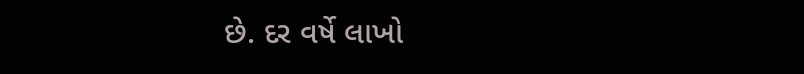છે. દર વર્ષે લાખો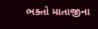ભક્તો માતાજીના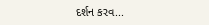દર્શન કરવ...